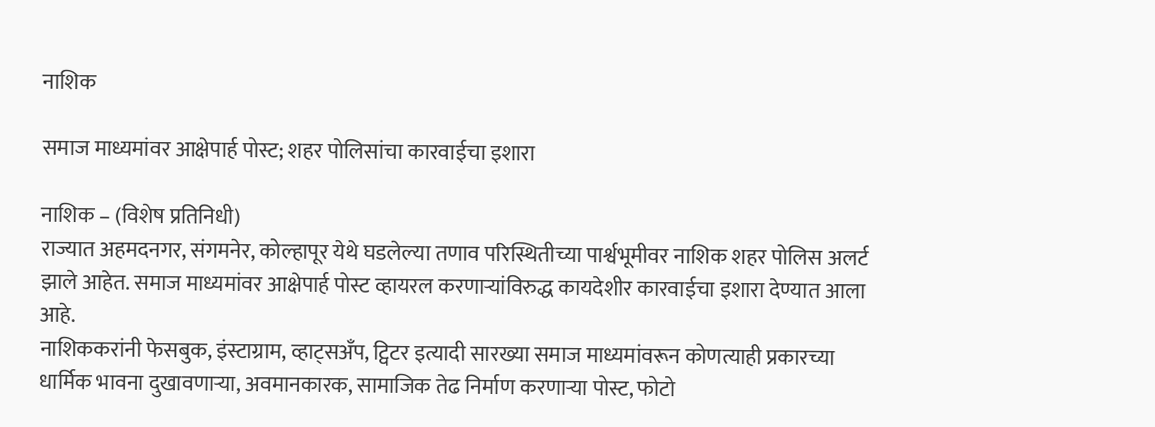नाशिक

समाज माध्यमांवर आक्षेपार्ह पोस्ट; शहर पोलिसांचा कारवाईचा इशारा

नाशिक – (विशेष प्रतिनिधी)
राज्यात अहमदनगर, संगमनेर, कोल्हापूर येथे घडलेल्या तणाव परिस्थितीच्या पार्श्वभूमीवर नाशिक शहर पोलिस अलर्ट झाले आहेत. समाज माध्यमांवर आक्षेपार्ह पोस्ट व्हायरल करणाऱ्यांविरुद्ध कायदेशीर कारवाईचा इशारा देण्यात आला आहे.
नाशिककरांनी फेसबुक, इंस्टाग्राम, व्हाट्सअँप, ट्विटर इत्यादी सारख्या समाज माध्यमांवरून कोणत्याही प्रकारच्या धार्मिक भावना दुखावणाऱ्या, अवमानकारक, सामाजिक तेढ निर्माण करणाऱ्या पोस्ट, फोटो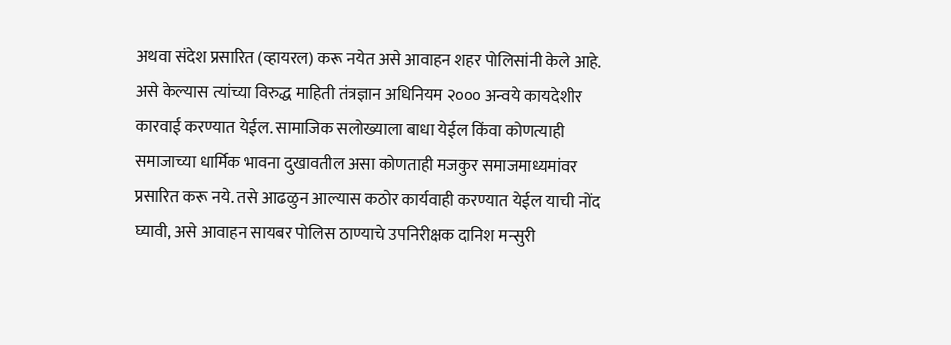अथवा संदेश प्रसारित (व्हायरल) करू नयेत असे आवाहन शहर पोलिसांनी केले आहे.
असे केल्यास त्यांच्या विरुद्ध माहिती तंत्रज्ञान अधिनियम २००० अन्वये कायदेशीर कारवाई करण्यात येईल. सामाजिक सलोख्याला बाधा येईल किंवा कोणत्याही समाजाच्या धार्मिक भावना दुखावतील असा कोणताही मजकुर समाजमाध्यमांवर प्रसारित करू नये. तसे आढळुन आल्यास कठोर कार्यवाही करण्यात येईल याची नोंद घ्यावी, असे आवाहन सायबर पोलिस ठाण्याचे उपनिरीक्षक दानिश मन्सुरी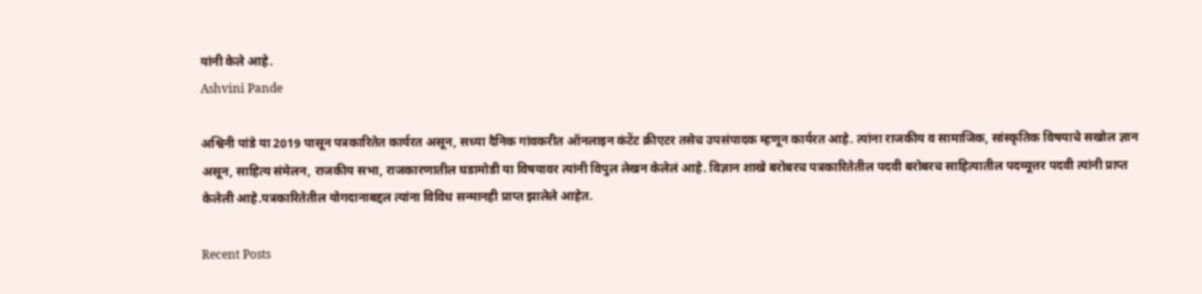यांनी केले आहे.
Ashvini Pande

अश्विनी पांडे या 2019 पासून पत्रकारितेत कार्यरत असून, सध्या दैनिक गांवकरीत ऑनलाइन कंटेंट क्रीएटर तसेच उपसंपादक म्हणून कार्यरत आहे. त्यांना राजकीय व सामाजिक, सांस्कृतिक विषयाचे सखोल ज्ञान असून, साहित्य संमेलन, राजकीय सभा, राजकारणातील घडामोडी या विषयावर त्यांनी विपुल लेखन केलेलं आहे. विज्ञान शाखे बरोबरच पत्रकारितेतील पदवी बरोबरच साहित्यातील पदव्यूत्तर पदवी त्यांनी प्राप्त केलेली आहे.पत्रकारितेतील योगदानाबद्दल त्यांना विविध सन्मानही प्राप्त झालेले आहेत.

Recent Posts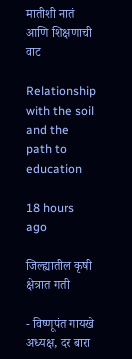मातीशी नातं आणि शिक्षणाची वाट

Relationship with the soil and the path to education

18 hours ago

जिल्ह्यातील कृषी क्षेत्रात गती

- विष्णूपंत गायखे अध्यक्ष, दर बारा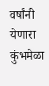वर्षांनी येणारा कुंभमेळा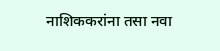नाशिककरांना तसा नवा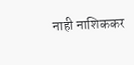नाही नाशिककर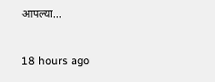आपल्या…

18 hours ago